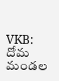VKB: దోమ మండల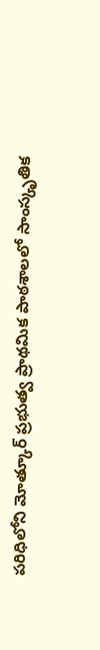పరిధిలోని మోత్కూర్ ప్రభుత్వ ప్రాథమిక పాఠశాలలో సాంస్కృతిక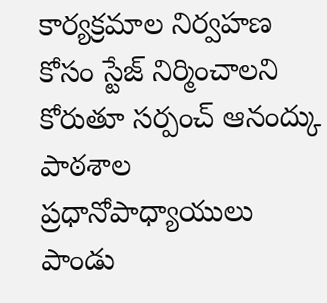కార్యక్రమాల నిర్వహణ కోసం స్టేజ్ నిర్మించాలని కోరుతూ సర్పంచ్ ఆనంద్కు పాఠశాల ప్రధానోపాధ్యాయులు పాండు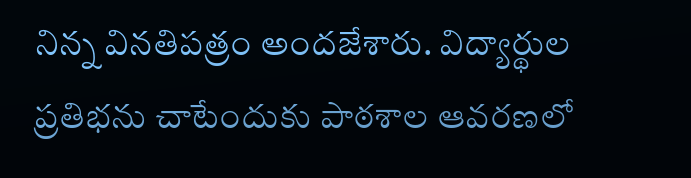నిన్న వినతిపత్రం అందజేశారు. విద్యార్థుల ప్రతిభను చాటేందుకు పాఠశాల ఆవరణలో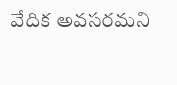వేదిక అవసరమని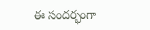ఈ సందర్భంగా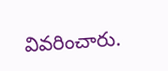వివరించారు.